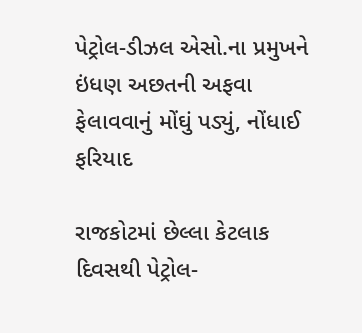પેટ્રોલ-ડીઝલ એસો.ના પ્રમુખને ઇંધણ અછતની અફવા ફેલાવવાનું મોંઘું પડ્યું, નોંધાઈ ફરિયાદ

રાજકોટમાં છેલ્લા કેટલાક દિવસથી પેટ્રોલ-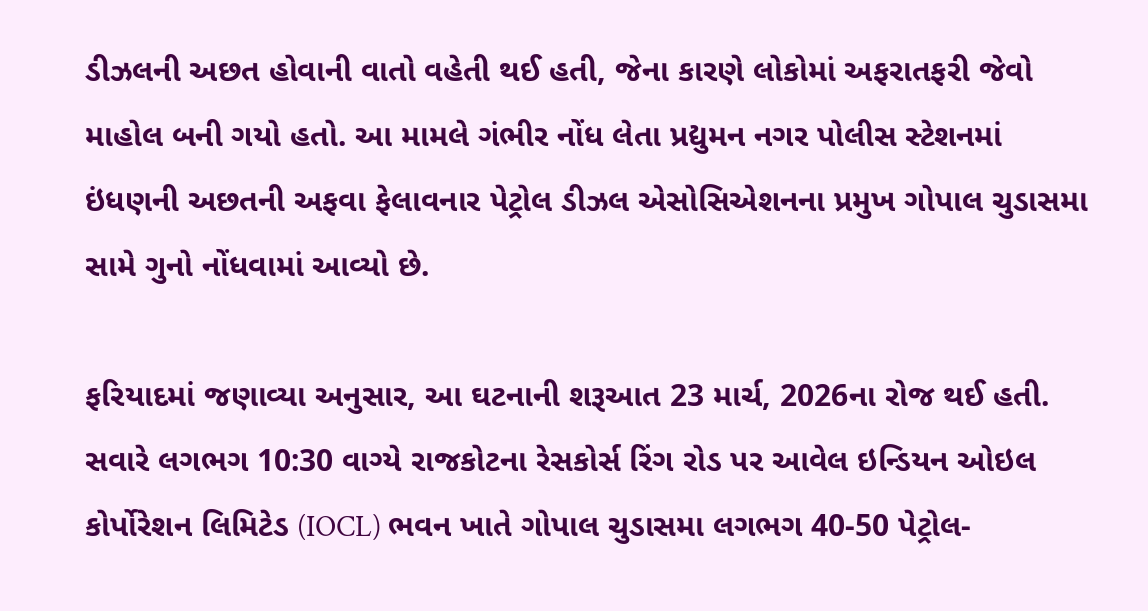ડીઝલની અછત હોવાની વાતો વહેતી થઈ હતી, જેના કારણે લોકોમાં અફરાતફરી જેવો માહોલ બની ગયો હતો. આ મામલે ગંભીર નોંધ લેતા પ્રદ્યુમન નગર પોલીસ સ્ટેશનમાં ઇંધણની અછતની અફવા ફેલાવનાર પેટ્રોલ ડીઝલ એસોસિએશનના પ્રમુખ ગોપાલ ચુડાસમા સામે ગુનો નોંધવામાં આવ્યો છે.

ફરિયાદમાં જણાવ્યા અનુસાર, આ ઘટનાની શરૂઆત 23 માર્ચ, 2026ના રોજ થઈ હતી. સવારે લગભગ 10:30 વાગ્યે રાજકોટના રેસકોર્સ રિંગ રોડ પર આવેલ ઇન્ડિયન ઓઇલ કોર્પોરેશન લિમિટેડ (IOCL) ભવન ખાતે ગોપાલ ચુડાસમા લગભગ 40-50 પેટ્રોલ-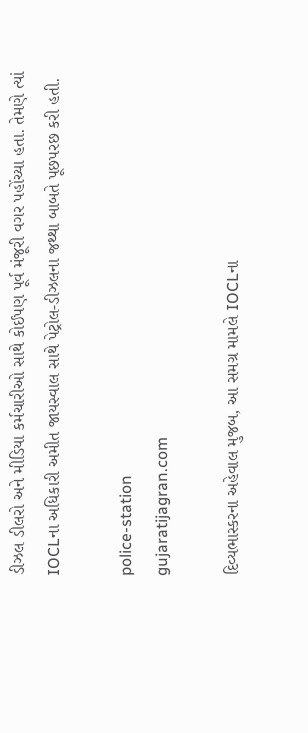ડીઝલ ડીલરો અને મીડિયા કર્મચારીઓ સાથે કોઈપણ પૂર્વ મંજૂરી વગર પહોંચ્યા હતા. તેમણે ત્યાં IOCLના અધિકારી અમીત જાયસ્વાલ સાથે પેટ્રોલ-ડીઝલના જથ્થા બાબતે પૂછપરછ કરી હતી.

police-station
gujaratijagran.com

દિવ્યભાસ્કરના અહેવાલ મુજબ, આ સમગ્ર મામલે IOCLના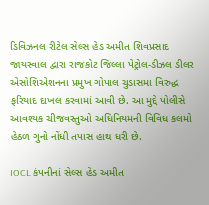ડિવિઝનલ રીટેલ સેલ્સ હેડ અમીત શિવપ્રસાદ જાયસ્વાલ દ્વારા રાજકોટ જિલ્લા પેટ્રોલ-ડીઝલ ડીલર એસોશિએશનના પ્રમુખ ગોપાલ ચુડાસમા વિરુદ્ધ ફરિયાદ દાખલ કરવામાં આવી છે. આ મુદ્દે પોલીસે આવશ્યક ચીજવસ્તુઓ અધિનિયમની વિવિધ કલમો હેઠળ ગુનો નોંધી તપાસ હાથ ધરી છે.

IOCL કંપનીનાં સેલ્સ હેડ અમીત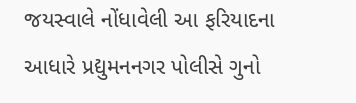જયસ્વાલે નોંધાવેલી આ ફરિયાદના આધારે પ્રદ્યુમનનગર પોલીસે ગુનો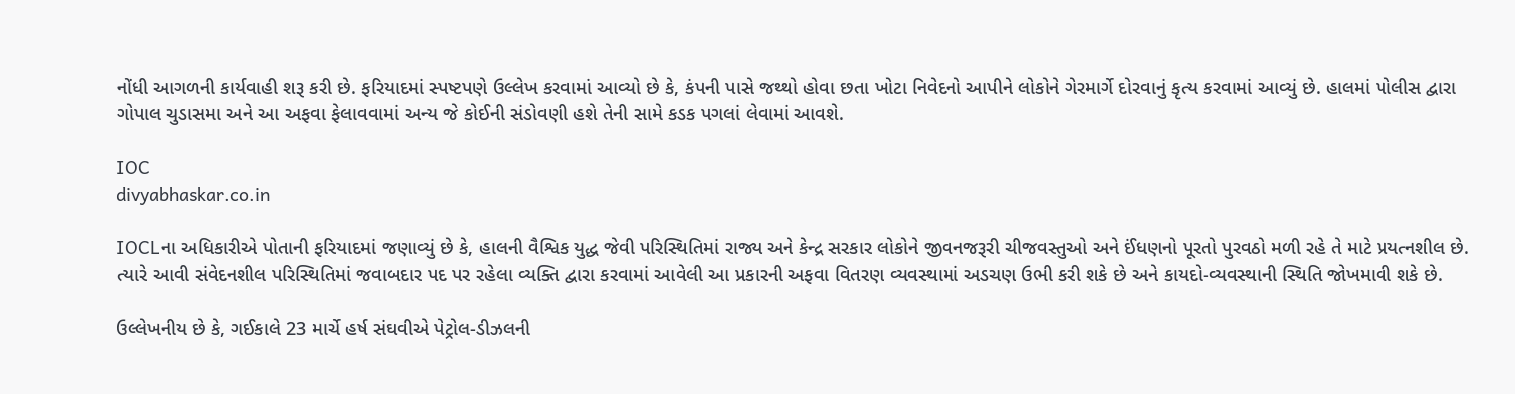નોંધી આગળની કાર્યવાહી શરૂ કરી છે. ફરિયાદમાં સ્પષ્ટપણે ઉલ્લેખ કરવામાં આવ્યો છે કે, કંપની પાસે જથ્થો હોવા છતા ખોટા નિવેદનો આપીને લોકોને ગેરમાર્ગે દોરવાનું કૃત્ય કરવામાં આવ્યું છે. હાલમાં પોલીસ દ્વારા ગોપાલ ચુડાસમા અને આ અફવા ફેલાવવામાં અન્ય જે કોઈની સંડોવણી હશે તેની સામે કડક પગલાં લેવામાં આવશે.

IOC
divyabhaskar.co.in

IOCLના અધિકારીએ પોતાની ફરિયાદમાં જણાવ્યું છે કે, હાલની વૈશ્વિક યુદ્ધ જેવી પરિસ્થિતિમાં રાજ્ય અને કેન્દ્ર સરકાર લોકોને જીવનજરૂરી ચીજવસ્તુઓ અને ઈંધણનો પૂરતો પુરવઠો મળી રહે તે માટે પ્રયત્નશીલ છે. ત્યારે આવી સંવેદનશીલ પરિસ્થિતિમાં જવાબદાર પદ પર રહેલા વ્યક્તિ દ્વારા કરવામાં આવેલી આ પ્રકારની અફવા વિતરણ વ્યવસ્થામાં અડચણ ઉભી કરી શકે છે અને કાયદો-વ્યવસ્થાની સ્થિતિ જોખમાવી શકે છે.

ઉલ્લેખનીય છે કે, ગઈકાલે 23 માર્ચે હર્ષ સંઘવીએ પેટ્રોલ-ડીઝલની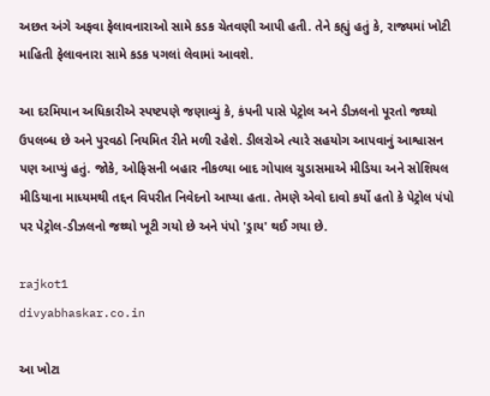અછત અંગે અફવા ફેલાવનારાઓ સામે કડક ચેતવણી આપી હતી. તેને કહ્યું હતું કે, રાજ્યમાં ખોટી માહિતી ફેલાવનારા સામે કડક પગલાં લેવામાં આવશે.

આ દરમિયાન અધિકારીએ સ્પષ્ટપણે જણાવ્યું કે, કંપની પાસે પેટ્રોલ અને ડીઝલનો પૂરતો જથ્થો ઉપલબ્ધ છે અને પુરવઠો નિયમિત રીતે મળી રહેશે. ડીલરોએ ત્યારે સહયોગ આપવાનું આશ્વાસન પણ આપ્યું હતું. જોકે, ઓફિસની બહાર નીકળ્યા બાદ ગોપાલ ચુડાસમાએ મીડિયા અને સોશિયલ મીડિયાના માધ્યમથી તદ્દન વિપરીત નિવેદનો આપ્યા હતા. તેમણે એવો દાવો કર્યો હતો કે પેટ્રોલ પંપો પર પેટ્રોલ-ડીઝલનો જથ્થો ખૂટી ગયો છે અને પંપો 'ડ્રાય' થઈ ગયા છે.

rajkot1
divyabhaskar.co.in

આ ખોટા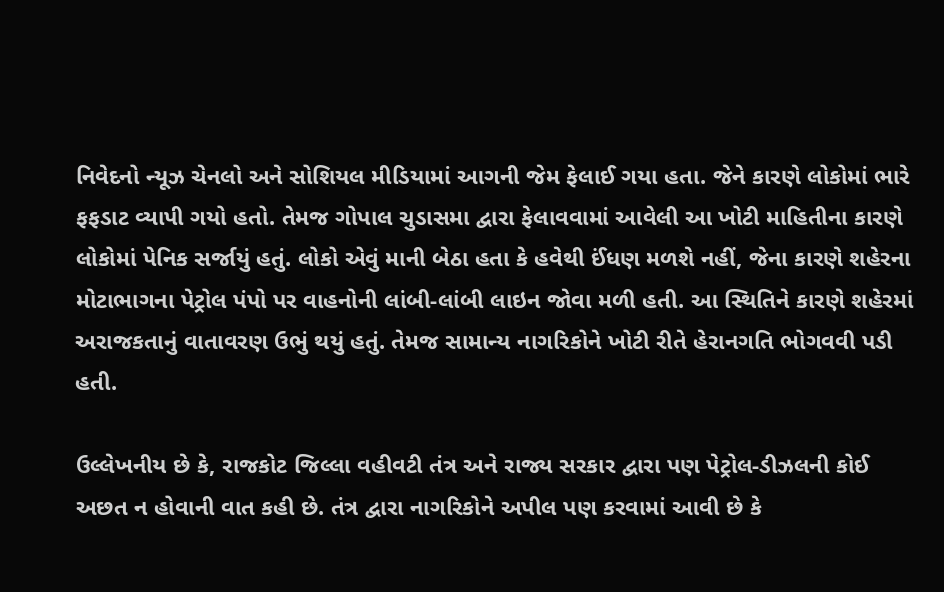નિવેદનો ન્યૂઝ ચેનલો અને સોશિયલ મીડિયામાં આગની જેમ ફેલાઈ ગયા હતા. જેને કારણે લોકોમાં ભારે ફફડાટ વ્યાપી ગયો હતો. તેમજ ગોપાલ ચુડાસમા દ્વારા ફેલાવવામાં આવેલી આ ખોટી માહિતીના કારણે લોકોમાં પેનિક સર્જાયું હતું. લોકો એવું માની બેઠા હતા કે હવેથી ઈંધણ મળશે નહીં, જેના કારણે શહેરના મોટાભાગના પેટ્રોલ પંપો પર વાહનોની લાંબી-લાંબી લાઇન જોવા મળી હતી. આ સ્થિતિને કારણે શહેરમાં અરાજકતાનું વાતાવરણ ઉભું થયું હતું. તેમજ સામાન્ય નાગરિકોને ખોટી રીતે હેરાનગતિ ભોગવવી પડી હતી.

ઉલ્લેખનીય છે કે, રાજકોટ જિલ્લા વહીવટી તંત્ર અને રાજ્ય સરકાર દ્વારા પણ પેટ્રોલ-ડીઝલની કોઈ અછત ન હોવાની વાત કહી છે. તંત્ર દ્વારા નાગરિકોને અપીલ પણ કરવામાં આવી છે કે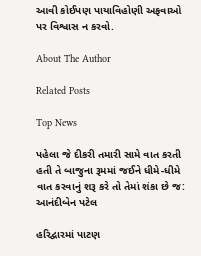આવી કોઈપણ પાયાવિહોણી અફવાઓ પર વિશ્વાસ ન કરવો.

About The Author

Related Posts

Top News

પહેલા જે દીકરી તમારી સામે વાત કરતી હતી તે બાજુના રૂમમાં જઈને ધીમે-ધીમે વાત કરવાનું શરૂ કરે તો તેમાં શંકા છે જ: આનંદીબેન પટેલ

હરિદ્વારમાં પાટણ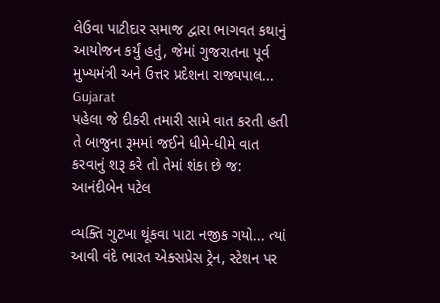લેઉવા પાટીદાર સમાજ દ્વારા ભાગવત કથાનું આયોજન કર્યું હતું, જેમાં ગુજરાતના પૂર્વ મુખ્યમંત્રી અને ઉત્તર પ્રદેશના રાજ્યપાલ...
Gujarat
પહેલા જે દીકરી તમારી સામે વાત કરતી હતી તે બાજુના રૂમમાં જઈને ધીમે-ધીમે વાત કરવાનું શરૂ કરે તો તેમાં શંકા છે જ: આનંદીબેન પટેલ

વ્યક્તિ ગુટખા થૂંકવા પાટા નજીક ગયો... ત્યાં આવી વંદે ભારત એક્સપ્રેસ ટ્રેન, સ્ટેશન પર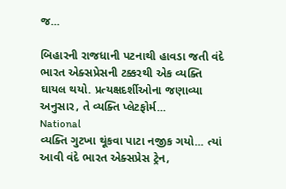જ...

બિહારની રાજધાની પટનાથી હાવડા જતી વંદે ભારત એક્સપ્રેસની ટક્કરથી એક વ્યક્તિ ઘાયલ થયો. પ્રત્યક્ષદર્શીઓના જણાવ્યા અનુસાર, તે વ્યક્તિ પ્લેટફોર્મ...
National
વ્યક્તિ ગુટખા થૂંકવા પાટા નજીક ગયો... ત્યાં આવી વંદે ભારત એક્સપ્રેસ ટ્રેન,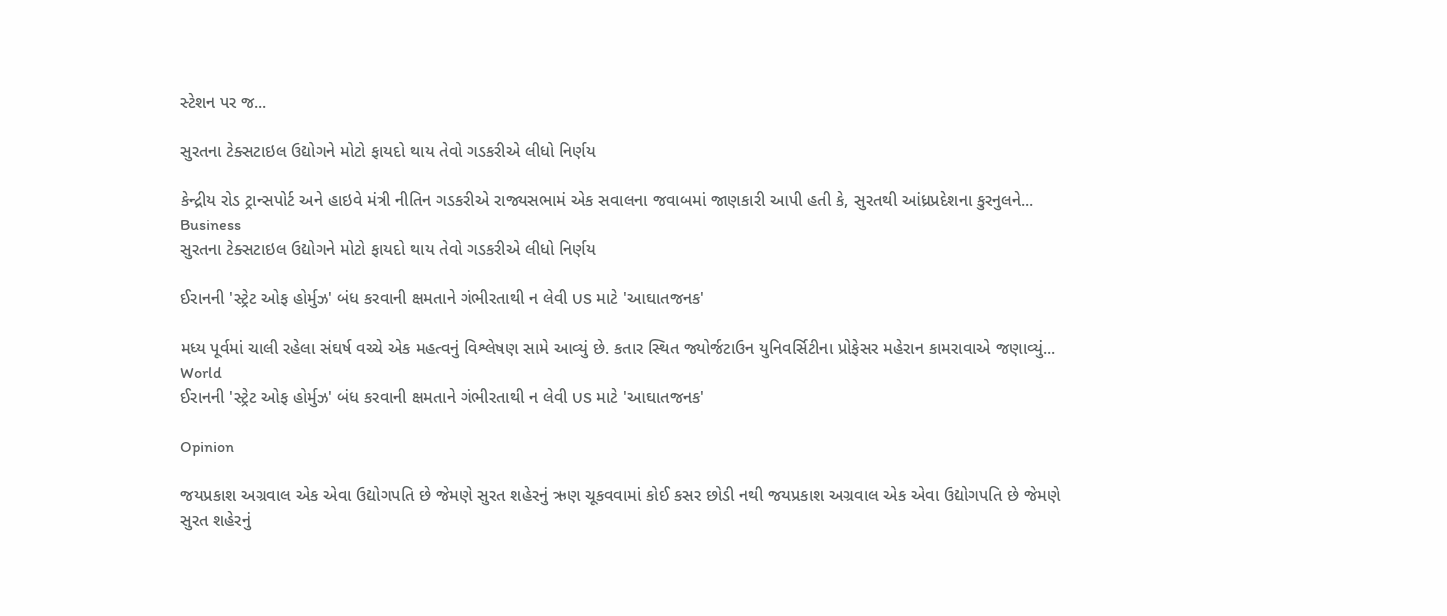સ્ટેશન પર જ...

સુરતના ટેક્સટાઇલ ઉદ્યોગને મોટો ફાયદો થાય તેવો ગડકરીએ લીધો નિર્ણય

કેન્દ્રીય રોડ ટ્રાન્સપોર્ટ અને હાઇવે મંત્રી નીતિન ગડકરીએ રાજ્યસભામં એક સવાલના જવાબમાં જાણકારી આપી હતી કે, સુરતથી આંધ્રપ્રદેશના કુરનુલને...
Business
સુરતના ટેક્સટાઇલ ઉદ્યોગને મોટો ફાયદો થાય તેવો ગડકરીએ લીધો નિર્ણય

ઈરાનની 'સ્ટ્રેટ ઓફ હોર્મુઝ' બંધ કરવાની ક્ષમતાને ગંભીરતાથી ન લેવી US માટે 'આઘાતજનક'

મધ્ય પૂર્વમાં ચાલી રહેલા સંઘર્ષ વચ્ચે એક મહત્વનું વિશ્લેષણ સામે આવ્યું છે. કતાર સ્થિત જ્યોર્જટાઉન યુનિવર્સિટીના પ્રોફેસર મહેરાન કામરાવાએ જણાવ્યું...
World
ઈરાનની 'સ્ટ્રેટ ઓફ હોર્મુઝ' બંધ કરવાની ક્ષમતાને ગંભીરતાથી ન લેવી US માટે 'આઘાતજનક'

Opinion

જયપ્રકાશ અગ્રવાલ એક એવા ઉદ્યોગપતિ છે જેમણે સુરત શહેરનું ઋણ ચૂકવવામાં કોઈ કસર છોડી નથી જયપ્રકાશ અગ્રવાલ એક એવા ઉદ્યોગપતિ છે જેમણે સુરત શહેરનું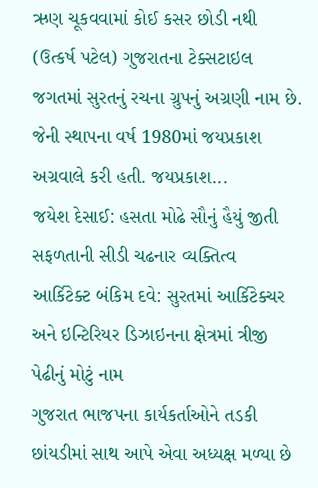ઋણ ચૂકવવામાં કોઈ કસર છોડી નથી
(ઉત્કર્ષ પટેલ) ગુજરાતના ટેક્સટાઇલ જગતમાં સુરતનું રચના ગ્રુપનું અગ્રણી નામ છે. જેની સ્થાપના વર્ષ 1980માં જયપ્રકાશ અગ્રવાલે કરી હતી. જયપ્રકાશ...
જયેશ દેસાઈ: હસતા મોઢે સૌનું હૈયું જીતી સફળતાની સીડી ચઢનાર વ્યક્તિત્વ
આર્કિટેક્ટ બંકિમ દવે: સુરતમાં આર્કિટેક્ચર અને ઇન્ટિરિયર ડિઝાઇનના ક્ષેત્રમાં ત્રીજી પેઢીનું મોટું નામ
ગુજરાત ભાજપના કાર્યકર્તાઓને તડકી છાંયડીમાં સાથ આપે એવા અધ્યક્ષ મળ્યા છે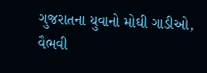ગુજરાતના યુવાનો મોઘી ગાડીઓ, વૈભવી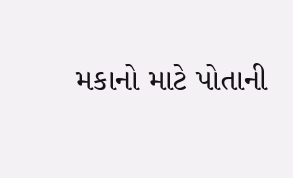મકાનો માટે પોતાની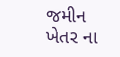જમીન ખેતર ના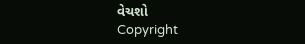વેચશો
Copyright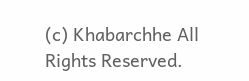(c) Khabarchhe All Rights Reserved.